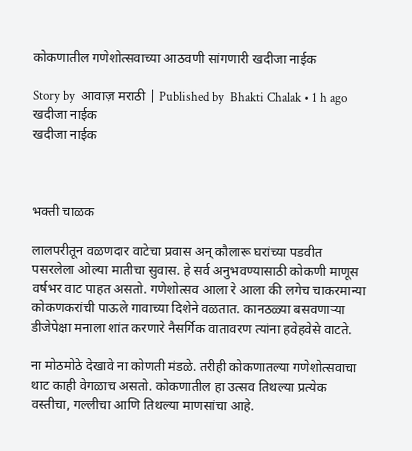कोकणातील गणेशोत्सवाच्या आठवणी सांगणारी खदीजा नाईक

Story by  आवाज़ मराठी | Published by  Bhakti Chalak • 1 h ago
खदीजा नाईक
खदीजा नाईक



भक्ती चाळक

लालपरीतून वळणदार वाटेचा प्रवास अन् कौलारू घरांच्या पडवीत पसरलेला ओल्या मातीचा सुवास. हे सर्व अनुभवण्यासाठी कोकणी माणूस वर्षभर वाट पाहत असतो. गणेशोत्सव आला रे आला की लगेच चाकरमान्या कोकणकरांची पाऊले गावाच्या दिशेने वळतात. कानठळ्या बसवणाऱ्या डीजेपेक्षा मनाला शांत करणारे नैसर्गिक वातावरण त्यांना हवेहवेसे वाटते.

ना मोठमोठे देखावे ना कोणती मंडळे. तरीही कोकणातल्या गणेशोत्सवाचा थाट काही वेगळाच असतो. कोकणातील हा उत्सव तिथल्या प्रत्येक वस्तीचा, गल्लीचा आणि तिथल्या माणसांचा आहे.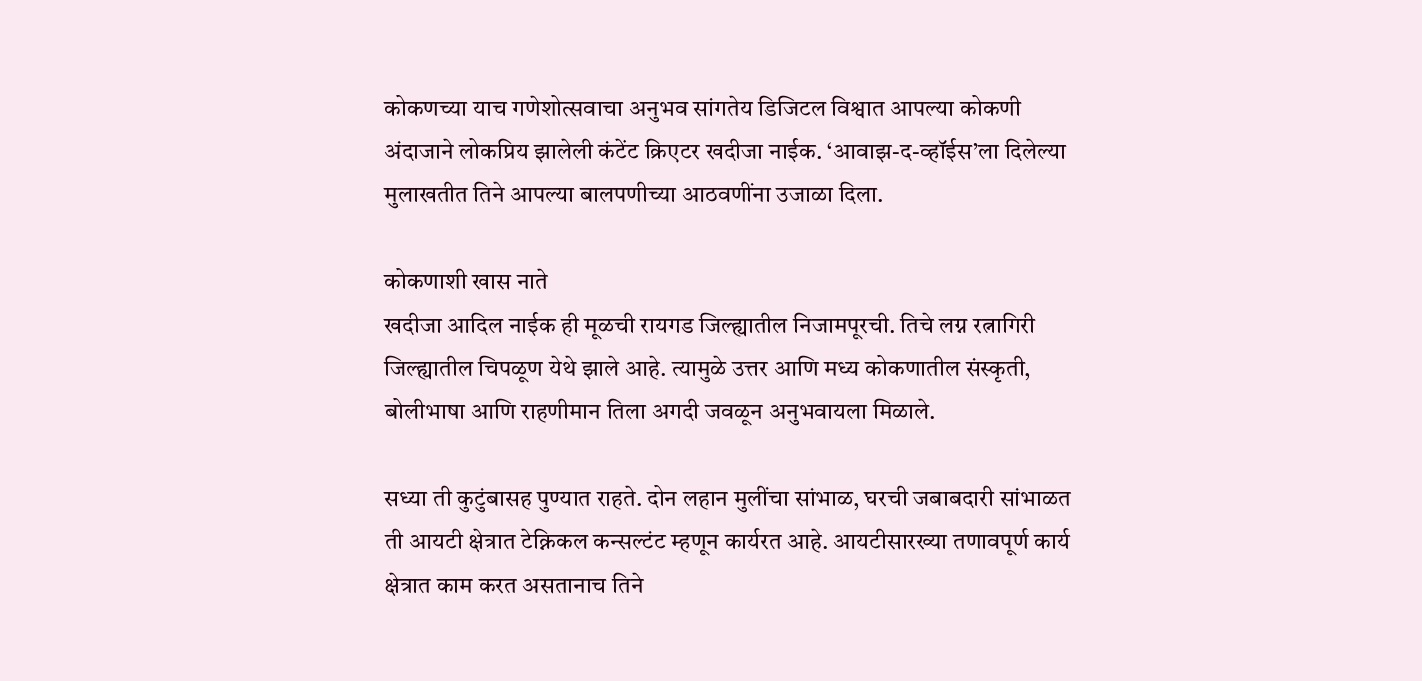कोकणच्या याच गणेशोत्सवाचा अनुभव सांगतेय डिजिटल विश्वात आपल्या कोकणी अंदाजाने लोकप्रिय झालेली कंटेंट क्रिएटर खदीजा नाईक. ‘आवाझ-द-व्हॉईस’ला दिलेल्या मुलाखतीत तिने आपल्या बालपणीच्या आठवणींना उजाळा दिला.

कोकणाशी खास नाते
खदीजा आदिल नाईक ही मूळची रायगड जिल्ह्यातील निजामपूरची. तिचे लग्न रत्नागिरी जिल्ह्यातील चिपळूण येथे झाले आहे. त्यामुळे उत्तर आणि मध्य कोकणातील संस्कृती, बोलीभाषा आणि राहणीमान तिला अगदी जवळून अनुभवायला मिळाले.

सध्या ती कुटुंबासह पुण्यात राहते. दोन लहान मुलींचा सांभाळ, घरची जबाबदारी सांभाळत ती आयटी क्षेत्रात टेक्निकल कन्सल्टंट म्हणून कार्यरत आहे. आयटीसारख्या तणावपूर्ण कार्य क्षेत्रात काम करत असतानाच तिने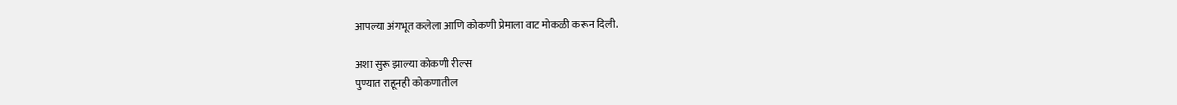आपल्या अंगभूत कलेला आणि कोकणी प्रेमाला वाट मोकळी करून दिली.

अशा सुरू झाल्या कोकणी रील्स
पुण्यात राहूनही कोकणातील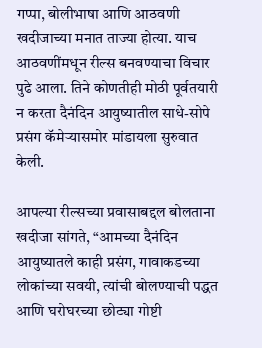गप्पा, बोलीभाषा आणि आठवणी खदीजाच्या मनात ताज्या होत्या. याच आठवणींमधून रील्स बनवण्याचा विचार पुढे आला. तिने कोणतीही मोठी पूर्वतयारी न करता दैनंदिन आयुष्यातील साधे-सोपे प्रसंग कॅमेऱ्यासमोर मांडायला सुरुवात केली.

आपल्या रील्सच्या प्रवासाबद्दल बोलताना खदीजा सांगते, “आमच्या दैनंदिन आयुष्यातले काही प्रसंग, गावाकडच्या लोकांच्या सवयी, त्यांची बोलण्याची पद्धत आणि घरोघरच्या छोट्या गोष्टी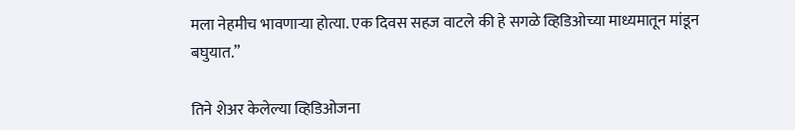मला नेहमीच भावणाऱ्या होत्या. एक दिवस सहज वाटले की हे सगळे व्हिडिओच्या माध्यमातून मांडून बघुयात.”

तिने शेअर केलेल्या व्हिडिओजना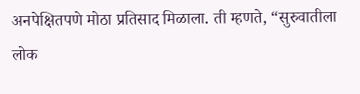अनपेक्षितपणे मोठा प्रतिसाद मिळाला. ती म्हणते, “सुरुवातीला लोक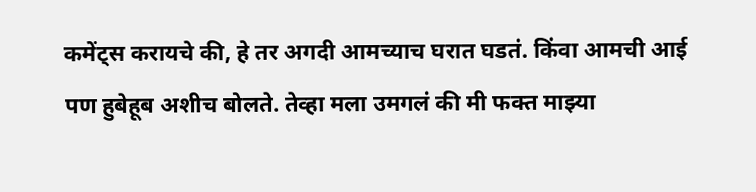कमेंट्स करायचे की, हे तर अगदी आमच्याच घरात घडतं. किंवा आमची आई पण हुबेहूब अशीच बोलते. तेव्हा मला उमगलं की मी फक्त माझ्या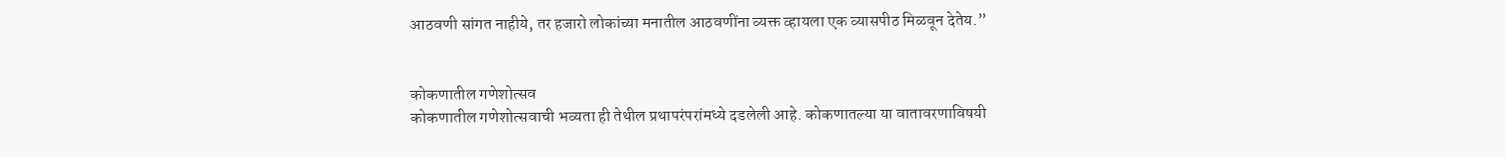आठवणी सांगत नाहीये, तर हजारो लोकांच्या मनातील आठवणींना व्यक्त व्हायला एक व्यासपीठ मिळवून देतेय.”


कोकणातील गणेशोत्सव
कोकणातील गणेशोत्सवाची भव्यता ही तेथील प्रथापरंपरांमध्ये दडलेली आहे. कोकणातल्या या वातावरणाविषयी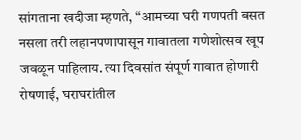सांगताना खदीजा म्हणते, “आमच्या घरी गणपती बसत नसला तरी लहानपणापासून गावातला गणेशोत्सव खूप जवळून पाहिलाय. त्या दिवसांत संपूर्ण गावात होणारी रोषणाई, घराघरांतील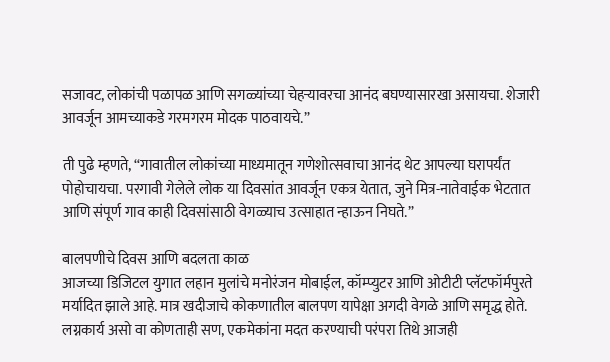सजावट, लोकांची पळापळ आणि सगळ्यांच्या चेहऱ्यावरचा आनंद बघण्यासारखा असायचा. शेजारी आवर्जून आमच्याकडे गरमगरम मोदक पाठवायचे.”

ती पुढे म्हणते, “गावातील लोकांच्या माध्यमातून गणेशोत्सवाचा आनंद थेट आपल्या घरापर्यंत पोहोचायचा. परगावी गेलेले लोक या दिवसांत आवर्जून एकत्र येतात, जुने मित्र-नातेवाईक भेटतात आणि संपूर्ण गाव काही दिवसांसाठी वेगळ्याच उत्साहात न्हाऊन निघते.”

बालपणीचे दिवस आणि बदलता काळ
आजच्या डिजिटल युगात लहान मुलांचे मनोरंजन मोबाईल, कॉम्प्युटर आणि ओटीटी प्लॅटफॉर्मपुरते मर्यादित झाले आहे. मात्र खदीजाचे कोकणातील बालपण यापेक्षा अगदी वेगळे आणि समृद्ध होते. लग्नकार्य असो वा कोणताही सण, एकमेकांना मदत करण्याची परंपरा तिथे आजही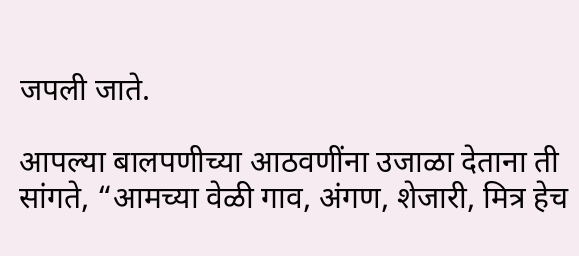जपली जाते.

आपल्या बालपणीच्या आठवणींना उजाळा देताना ती सांगते, “आमच्या वेळी गाव, अंगण, शेजारी, मित्र हेच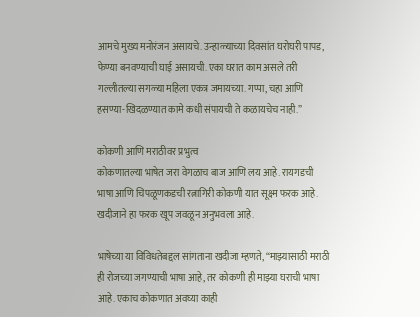आमचे मुख्य मनोरंजन असायचे. उन्हाळ्याच्या दिवसांत घरोघरी पापड, फेण्या बनवण्याची घाई असायची. एका घरात काम असले तरी गल्लीतल्या सगळ्या महिला एकत्र जमायच्या. गप्पा, चहा आणि हसण्या-खिदळण्यात कामे कधी संपायची ते कळायचेच नाही.”

कोकणी आणि मराठीवर प्रभुत्व
कोकणातल्या भाषेत जरा वेगळाच बाज आणि लय आहे. रायगडची भाषा आणि चिपळूणकडची रत्नागिरी कोकणी यात सूक्ष्म फरक आहे. खदीजाने हा फरक खूप जवळून अनुभवला आहे.

भाषेच्या या विविधतेबद्दल सांगताना खदीजा म्हणते, “माझ्यासाठी मराठी ही रोजच्या जगण्याची भाषा आहे, तर कोकणी ही माझ्या घराची भाषा आहे. एकाच कोकणात अवघ्या काही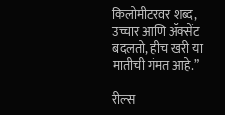किलोमीटरवर शब्द, उच्चार आणि ॲक्सेंट बदलतो, हीच खरी या मातीची गंमत आहे.”

रील्स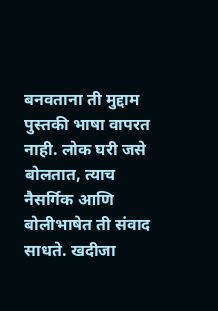बनवताना ती मुद्दाम पुस्तकी भाषा वापरत नाही. लोक घरी जसे बोलतात, त्याच नैसर्गिक आणि बोलीभाषेत ती संवाद साधते. खदीजा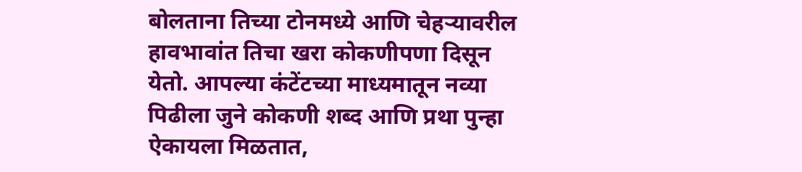बोलताना तिच्या टोनमध्ये आणि चेहऱ्यावरील हावभावांत तिचा खरा कोकणीपणा दिसून येतो. आपल्या कंटेंटच्या माध्यमातून नव्या पिढीला जुने कोकणी शब्द आणि प्रथा पुन्हा ऐकायला मिळतात,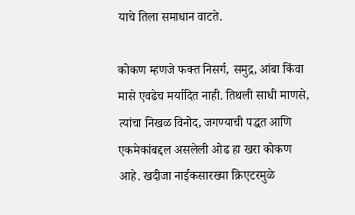याचे तिला समाधान वाटते.

कोकण म्हणजे फक्त निसर्ग, समुद्र, आंबा किंवा मासे एवढेच मर्यादित नाही. तिथली साधी माणसे, त्यांचा निखळ विनोद, जगण्याची पद्धत आणि एकमेकांबद्दल असलेली ओढ हा खरा कोकण आहे. खदीजा नाईकसारख्या क्रिएटरमुळे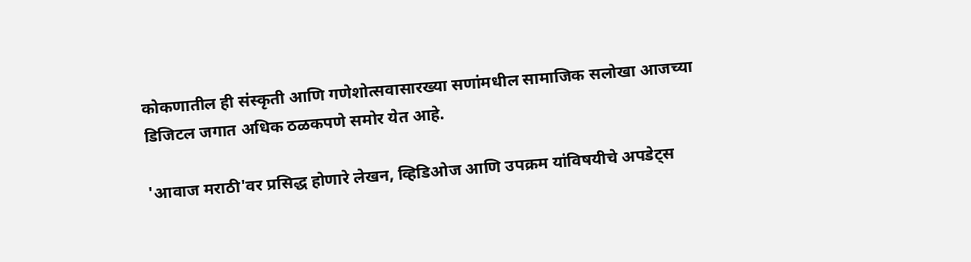कोकणातील ही संस्कृती आणि गणेशोत्सवासारख्या सणांमधील सामाजिक सलोखा आजच्या डिजिटल जगात अधिक ठळकपणे समोर येत आहे.

'आवाज मराठी'वर प्रसिद्ध होणारे लेखन, व्हिडिओज आणि उपक्रम यांविषयीचे अपडेट्स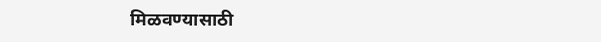मिळवण्यासाठी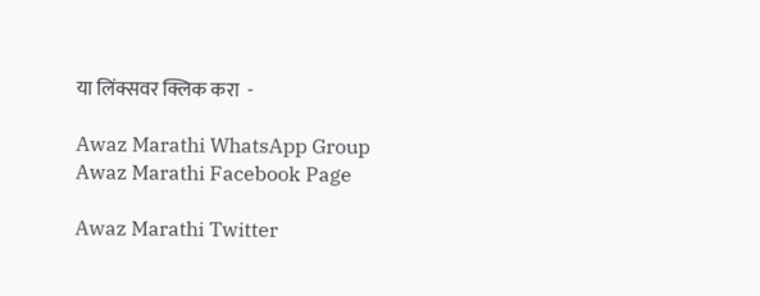या लिंक्सवर क्लिक करा  -

Awaz Marathi WhatsApp Group
Awaz Marathi Facebook Page

Awaz Marathi Twitter